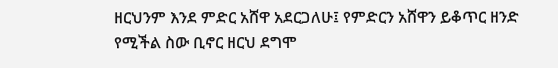ዘርህንም እንደ ምድር አሸዋ አደርጋለሁ፤ የምድርን አሸዋን ይቆጥር ዘንድ የሚችል ስው ቢኖር ዘርህ ደግሞ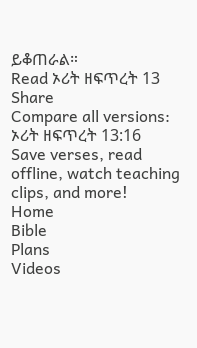ይቆጠራል።
Read ኦሪት ዘፍጥረት 13
Share
Compare all versions: ኦሪት ዘፍጥረት 13:16
Save verses, read offline, watch teaching clips, and more!
Home
Bible
Plans
Videos